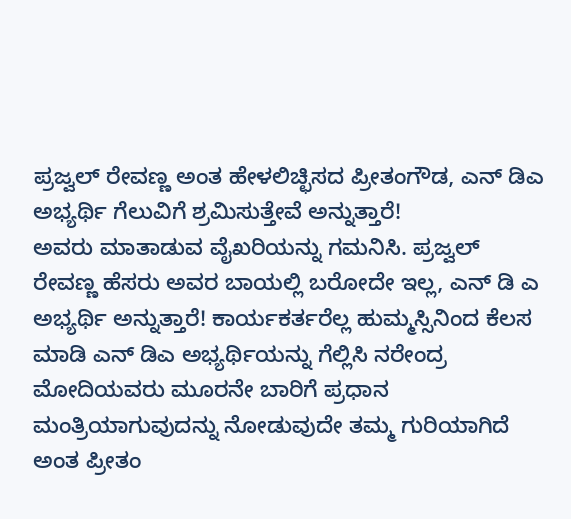ಪ್ರಜ್ವಲ್ ರೇವಣ್ಣ ಅಂತ ಹೇಳಲಿಚ್ಛಿಸದ ಪ್ರೀತಂಗೌಡ, ಎನ್ ಡಿಎ ಅಭ್ಯರ್ಥಿ ಗೆಲುವಿಗೆ ಶ್ರಮಿಸುತ್ತೇವೆ ಅನ್ನುತ್ತಾರೆ!
ಅವರು ಮಾತಾಡುವ ವೈಖರಿಯನ್ನು ಗಮನಿಸಿ. ಪ್ರಜ್ವಲ್ ರೇವಣ್ಣ ಹೆಸರು ಅವರ ಬಾಯಲ್ಲಿ ಬರೋದೇ ಇಲ್ಲ, ಎನ್ ಡಿ ಎ ಅಭ್ಯರ್ಥಿ ಅನ್ನುತ್ತಾರೆ! ಕಾರ್ಯಕರ್ತರೆಲ್ಲ ಹುಮ್ಮಸ್ಸಿನಿಂದ ಕೆಲಸ ಮಾಡಿ ಎನ್ ಡಿಎ ಅಭ್ಯರ್ಥಿಯನ್ನು ಗೆಲ್ಲಿಸಿ ನರೇಂದ್ರ ಮೋದಿಯವರು ಮೂರನೇ ಬಾರಿಗೆ ಪ್ರಧಾನ ಮಂತ್ರಿಯಾಗುವುದನ್ನು ನೋಡುವುದೇ ತಮ್ಮ ಗುರಿಯಾಗಿದೆ ಅಂತ ಪ್ರೀತಂ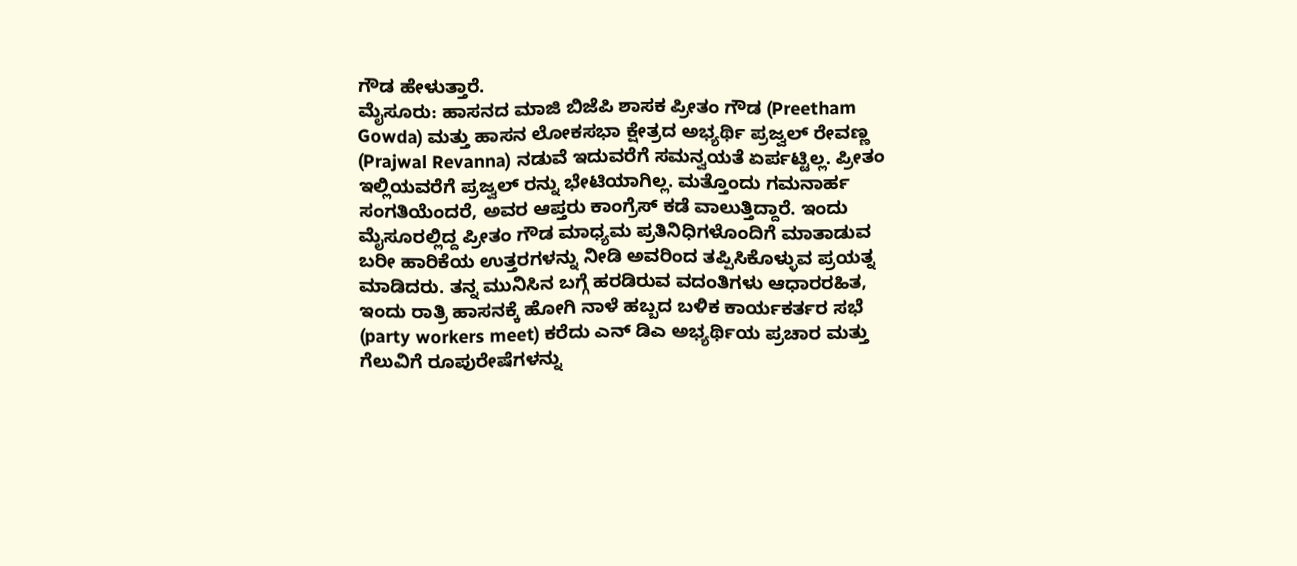ಗೌಡ ಹೇಳುತ್ತಾರೆ.
ಮೈಸೂರು: ಹಾಸನದ ಮಾಜಿ ಬಿಜೆಪಿ ಶಾಸಕ ಪ್ರೀತಂ ಗೌಡ (Preetham Gowda) ಮತ್ತು ಹಾಸನ ಲೋಕಸಭಾ ಕ್ಷೇತ್ರದ ಅಭ್ಯರ್ಥಿ ಪ್ರಜ್ವಲ್ ರೇವಣ್ಣ (Prajwal Revanna) ನಡುವೆ ಇದುವರೆಗೆ ಸಮನ್ವಯತೆ ಏರ್ಪಟ್ಟಿಲ್ಲ. ಪ್ರೀತಂ ಇಲ್ಲಿಯವರೆಗೆ ಪ್ರಜ್ವಲ್ ರನ್ನು ಭೇಟಿಯಾಗಿಲ್ಲ. ಮತ್ತೊಂದು ಗಮನಾರ್ಹ ಸಂಗತಿಯೆಂದರೆ, ಅವರ ಆಪ್ತರು ಕಾಂಗ್ರೆಸ್ ಕಡೆ ವಾಲುತ್ತಿದ್ದಾರೆ. ಇಂದು ಮೈಸೂರಲ್ಲಿದ್ದ ಪ್ರೀತಂ ಗೌಡ ಮಾಧ್ಯಮ ಪ್ರತಿನಿಧಿಗಳೊಂದಿಗೆ ಮಾತಾಡುವ ಬರೀ ಹಾರಿಕೆಯ ಉತ್ತರಗಳನ್ನು ನೀಡಿ ಅವರಿಂದ ತಪ್ಪಿಸಿಕೊಳ್ಳುವ ಪ್ರಯತ್ನ ಮಾಡಿದರು. ತನ್ನ ಮುನಿಸಿನ ಬಗ್ಗೆ ಹರಡಿರುವ ವದಂತಿಗಳು ಆಧಾರರಹಿತ, ಇಂದು ರಾತ್ರಿ ಹಾಸನಕ್ಕೆ ಹೋಗಿ ನಾಳೆ ಹಬ್ಬದ ಬಳಿಕ ಕಾರ್ಯಕರ್ತರ ಸಭೆ (party workers meet) ಕರೆದು ಎನ್ ಡಿಎ ಅಭ್ಯರ್ಥಿಯ ಪ್ರಚಾರ ಮತ್ತು ಗೆಲುವಿಗೆ ರೂಪುರೇಷೆಗಳನ್ನು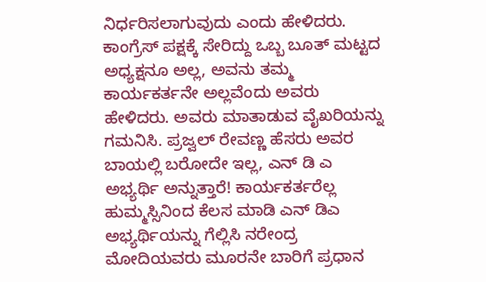ನಿರ್ಧರಿಸಲಾಗುವುದು ಎಂದು ಹೇಳಿದರು. ಕಾಂಗ್ರೆಸ್ ಪಕ್ಷಕ್ಕೆ ಸೇರಿದ್ದು ಒಬ್ಬ ಬೂತ್ ಮಟ್ಟದ ಅಧ್ಯಕ್ಷನೂ ಅಲ್ಲ, ಅವನು ತಮ್ಮ ಕಾರ್ಯಕರ್ತನೇ ಅಲ್ಲವೆಂದು ಅವರು ಹೇಳಿದರು. ಅವರು ಮಾತಾಡುವ ವೈಖರಿಯನ್ನು ಗಮನಿಸಿ. ಪ್ರಜ್ವಲ್ ರೇವಣ್ಣ ಹೆಸರು ಅವರ ಬಾಯಲ್ಲಿ ಬರೋದೇ ಇಲ್ಲ, ಎನ್ ಡಿ ಎ ಅಭ್ಯರ್ಥಿ ಅನ್ನುತ್ತಾರೆ! ಕಾರ್ಯಕರ್ತರೆಲ್ಲ ಹುಮ್ಮಸ್ಸಿನಿಂದ ಕೆಲಸ ಮಾಡಿ ಎನ್ ಡಿಎ ಅಭ್ಯರ್ಥಿಯನ್ನು ಗೆಲ್ಲಿಸಿ ನರೇಂದ್ರ ಮೋದಿಯವರು ಮೂರನೇ ಬಾರಿಗೆ ಪ್ರಧಾನ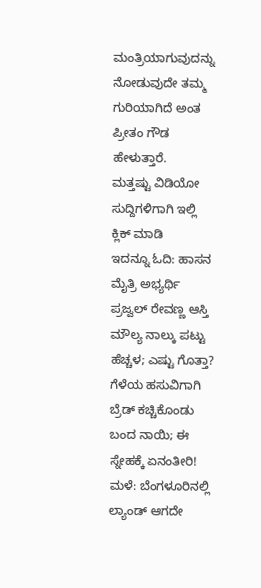ಮಂತ್ರಿಯಾಗುವುದನ್ನು ನೋಡುವುದೇ ತಮ್ಮ ಗುರಿಯಾಗಿದೆ ಅಂತ ಪ್ರೀತಂ ಗೌಡ ಹೇಳುತ್ತಾರೆ.
ಮತ್ತಷ್ಟು ವಿಡಿಯೋ ಸುದ್ದಿಗಳಿಗಾಗಿ ಇಲ್ಲಿ ಕ್ಲಿಕ್ ಮಾಡಿ
ಇದನ್ನೂ ಓದಿ: ಹಾಸನ ಮೈತ್ರಿ ಅಭ್ಯರ್ಥಿ ಪ್ರಜ್ವಲ್ ರೇವಣ್ಣ ಆಸ್ತಿ ಮೌಲ್ಯ ನಾಲ್ಕು ಪಟ್ಟು ಹೆಚ್ಚಳ; ಎಷ್ಟು ಗೊತ್ತಾ?
ಗೆಳೆಯ ಹಸುವಿಗಾಗಿ ಬ್ರೆಡ್ ಕಚ್ಚಿಕೊಂಡು ಬಂದ ನಾಯಿ; ಈ ಸ್ನೇಹಕ್ಕೆ ಏನಂತೀರಿ!
ಮಳೆ: ಬೆಂಗಳೂರಿನಲ್ಲಿ ಲ್ಯಾಂಡ್ ಆಗದೇ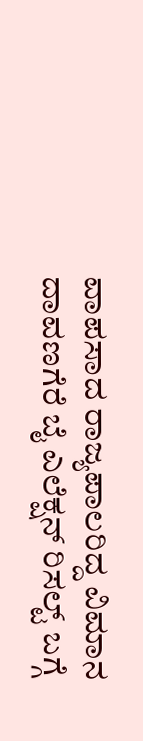ವಾಪಸಾದ ರಾಜ್ಯಪಾಲರಿದ್ದ ವಿಮಾನ
ದಾವಣಗೆರೆ ಬೈ ಎಲೆಕ್ಷನ್ ರಿಸಲ್ಟ್ ಬಗ್ಗೆ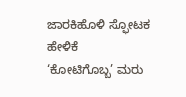ಜಾರಕಿಹೊಳಿ ಸ್ಫೋಟಕ ಹೇಳಿಕೆ
‘ಕೋಟಿಗೊಬ್ಬ’ ಮರು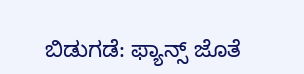ಬಿಡುಗಡೆ: ಫ್ಯಾನ್ಸ್ ಜೊತೆ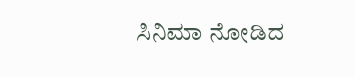ಸಿನಿಮಾ ನೋಡಿದ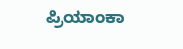ಪ್ರಿಯಾಂಕಾ